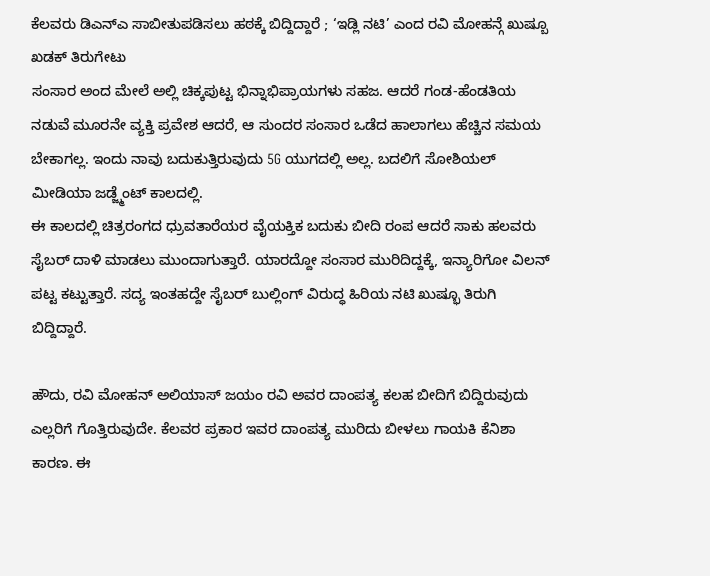ಕೆಲವರು ಡಿಎನ್ಎ ಸಾಬೀತುಪಡಿಸಲು ಹಠಕ್ಕೆ ಬಿದ್ದಿದ್ದಾರೆ ; ‘ಇಡ್ಲಿ ನಟಿ’ ಎಂದ ರವಿ ಮೋಹನ್ಗೆ ಖುಷ್ಬೂ ಖಡಕ್ ತಿರುಗೇಟು
ಸಂಸಾರ ಅಂದ ಮೇಲೆ ಅಲ್ಲಿ ಚಿಕ್ಕಪುಟ್ಟ ಭಿನ್ನಾಭಿಪ್ರಾಯಗಳು ಸಹಜ. ಆದರೆ ಗಂಡ-ಹೆಂಡತಿಯ ನಡುವೆ ಮೂರನೇ ವ್ಯಕ್ತಿ ಪ್ರವೇಶ ಆದರೆ, ಆ ಸುಂದರ ಸಂಸಾರ ಒಡೆದ ಹಾಲಾಗಲು ಹೆಚ್ಚಿನ ಸಮಯ ಬೇಕಾಗಲ್ಲ. ಇಂದು ನಾವು ಬದುಕುತ್ತಿರುವುದು 5G ಯುಗದಲ್ಲಿ ಅಲ್ಲ. ಬದಲಿಗೆ ಸೋಶಿಯಲ್ ಮೀಡಿಯಾ ಜಡ್ಜ್ಮೆಂಟ್ ಕಾಲದಲ್ಲಿ.
ಈ ಕಾಲದಲ್ಲಿ ಚಿತ್ರರಂಗದ ಧ್ರುವತಾರೆಯರ ವೈಯಕ್ತಿಕ ಬದುಕು ಬೀದಿ ರಂಪ ಆದರೆ ಸಾಕು ಹಲವರು ಸೈಬರ್ ದಾಳಿ ಮಾಡಲು ಮುಂದಾಗುತ್ತಾರೆ. ಯಾರದ್ದೋ ಸಂಸಾರ ಮುರಿದಿದ್ದಕ್ಕೆ, ಇನ್ಯಾರಿಗೋ ವಿಲನ್ ಪಟ್ಟ ಕಟ್ಟುತ್ತಾರೆ. ಸದ್ಯ ಇಂತಹದ್ದೇ ಸೈಬರ್ ಬುಲ್ಲಿಂಗ್ ವಿರುದ್ಧ ಹಿರಿಯ ನಟಿ ಖುಷ್ಭೂ ತಿರುಗಿ ಬಿದ್ದಿದ್ದಾರೆ.

ಹೌದು, ರವಿ ಮೋಹನ್ ಅಲಿಯಾಸ್ ಜಯಂ ರವಿ ಅವರ ದಾಂಪತ್ಯ ಕಲಹ ಬೀದಿಗೆ ಬಿದ್ದಿರುವುದು ಎಲ್ಲರಿಗೆ ಗೊತ್ತಿರುವುದೇ. ಕೆಲವರ ಪ್ರಕಾರ ಇವರ ದಾಂಪತ್ಯ ಮುರಿದು ಬೀಳಲು ಗಾಯಕಿ ಕೆನಿಶಾ ಕಾರಣ. ಈ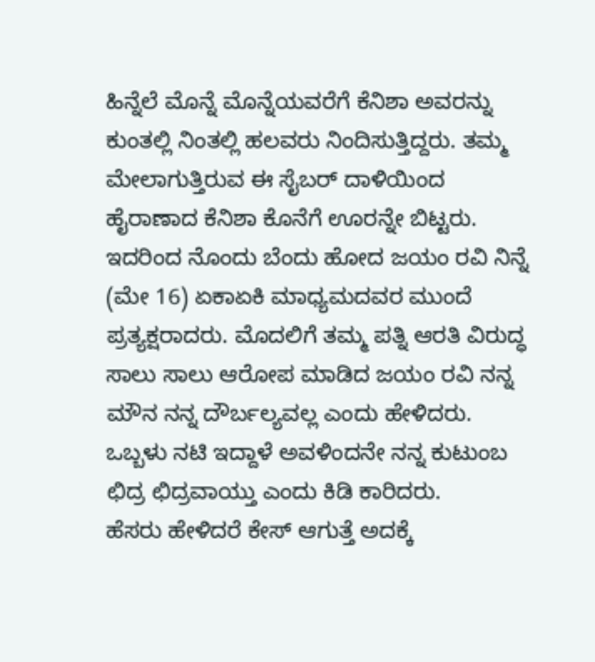ಹಿನ್ನೆಲೆ ಮೊನ್ನೆ ಮೊನ್ನೆಯವರೆಗೆ ಕೆನಿಶಾ ಅವರನ್ನು ಕುಂತಲ್ಲಿ ನಿಂತಲ್ಲಿ ಹಲವರು ನಿಂದಿಸುತ್ತಿದ್ದರು. ತಮ್ಮ ಮೇಲಾಗುತ್ತಿರುವ ಈ ಸೈಬರ್ ದಾಳಿಯಿಂದ ಹೈರಾಣಾದ ಕೆನಿಶಾ ಕೊನೆಗೆ ಊರನ್ನೇ ಬಿಟ್ಟರು.
ಇದರಿಂದ ನೊಂದು ಬೆಂದು ಹೋದ ಜಯಂ ರವಿ ನಿನ್ನೆ (ಮೇ 16) ಏಕಾಏಕಿ ಮಾಧ್ಯಮದವರ ಮುಂದೆ ಪ್ರತ್ಯಕ್ಷರಾದರು. ಮೊದಲಿಗೆ ತಮ್ಮ ಪತ್ನಿ ಆರತಿ ವಿರುದ್ಧ ಸಾಲು ಸಾಲು ಆರೋಪ ಮಾಡಿದ ಜಯಂ ರವಿ ನನ್ನ ಮೌನ ನನ್ನ ದೌರ್ಬಲ್ಯವಲ್ಲ ಎಂದು ಹೇಳಿದರು. ಒಬ್ಬಳು ನಟಿ ಇದ್ದಾಳೆ ಅವಳಿಂದನೇ ನನ್ನ ಕುಟುಂಬ ಛಿದ್ರ ಛಿದ್ರವಾಯ್ತು ಎಂದು ಕಿಡಿ ಕಾರಿದರು.
ಹೆಸರು ಹೇಳಿದರೆ ಕೇಸ್ ಆಗುತ್ತೆ ಅದಕ್ಕೆ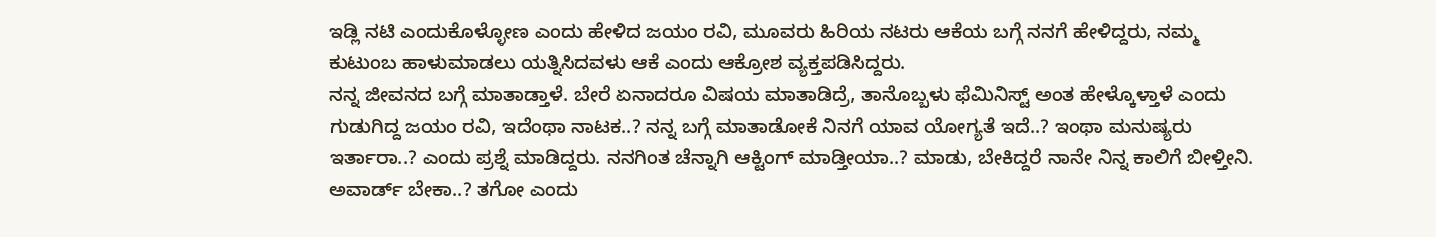ಇಡ್ಲಿ ನಟಿ ಎಂದುಕೊಳ್ಳೋಣ ಎಂದು ಹೇಳಿದ ಜಯಂ ರವಿ, ಮೂವರು ಹಿರಿಯ ನಟರು ಆಕೆಯ ಬಗ್ಗೆ ನನಗೆ ಹೇಳಿದ್ದರು, ನಮ್ಮ ಕುಟುಂಬ ಹಾಳುಮಾಡಲು ಯತ್ನಿಸಿದವಳು ಆಕೆ ಎಂದು ಆಕ್ರೋಶ ವ್ಯಕ್ತಪಡಿಸಿದ್ದರು.
ನನ್ನ ಜೀವನದ ಬಗ್ಗೆ ಮಾತಾಡ್ತಾಳೆ. ಬೇರೆ ಏನಾದರೂ ವಿಷಯ ಮಾತಾಡಿದ್ರೆ, ತಾನೊಬ್ಬಳು ಫೆಮಿನಿಸ್ಟ್ ಅಂತ ಹೇಳ್ಕೊಳ್ತಾಳೆ ಎಂದು ಗುಡುಗಿದ್ದ ಜಯಂ ರವಿ, ಇದೆಂಥಾ ನಾಟಕ..? ನನ್ನ ಬಗ್ಗೆ ಮಾತಾಡೋಕೆ ನಿನಗೆ ಯಾವ ಯೋಗ್ಯತೆ ಇದೆ..? ಇಂಥಾ ಮನುಷ್ಯರು ಇರ್ತಾರಾ..? ಎಂದು ಪ್ರಶ್ನೆ ಮಾಡಿದ್ದರು. ನನಗಿಂತ ಚೆನ್ನಾಗಿ ಆಕ್ಟಿಂಗ್ ಮಾಡ್ತೀಯಾ..? ಮಾಡು, ಬೇಕಿದ್ದರೆ ನಾನೇ ನಿನ್ನ ಕಾಲಿಗೆ ಬೀಳ್ತೀನಿ. ಅವಾರ್ಡ್ ಬೇಕಾ..? ತಗೋ ಎಂದು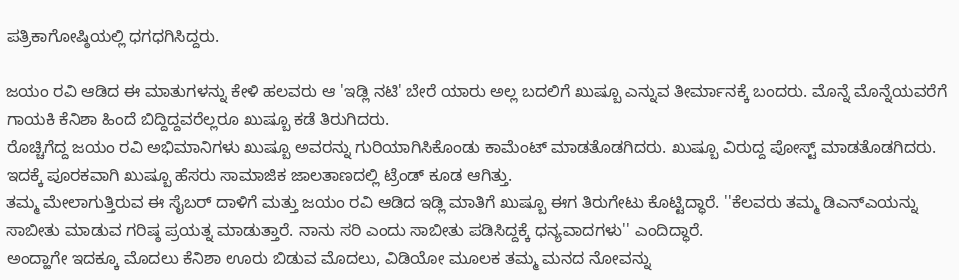ಪತ್ರಿಕಾಗೋಷ್ಠಿಯಲ್ಲಿ ಧಗಧಗಿಸಿದ್ದರು.

ಜಯಂ ರವಿ ಆಡಿದ ಈ ಮಾತುಗಳನ್ನು ಕೇಳಿ ಹಲವರು ಆ 'ಇಡ್ಲಿ ನಟಿ' ಬೇರೆ ಯಾರು ಅಲ್ಲ ಬದಲಿಗೆ ಖುಷ್ಬೂ ಎನ್ನುವ ತೀರ್ಮಾನಕ್ಕೆ ಬಂದರು. ಮೊನ್ನೆ ಮೊನ್ನೆಯವರೆಗೆ ಗಾಯಕಿ ಕೆನಿಶಾ ಹಿಂದೆ ಬಿದ್ದಿದ್ದವರೆಲ್ಲರೂ ಖುಷ್ಬೂ ಕಡೆ ತಿರುಗಿದರು.
ರೊಚ್ಚಿಗೆದ್ದ ಜಯಂ ರವಿ ಅಭಿಮಾನಿಗಳು ಖುಷ್ಬೂ ಅವರನ್ನು ಗುರಿಯಾಗಿಸಿಕೊಂಡು ಕಾಮೆಂಟ್ ಮಾಡತೊಡಗಿದರು. ಖುಷ್ಬೂ ವಿರುದ್ದ ಪೋಸ್ಟ್ ಮಾಡತೊಡಗಿದರು. ಇದಕ್ಕೆ ಪೂರಕವಾಗಿ ಖುಷ್ಬೂ ಹೆಸರು ಸಾಮಾಜಿಕ ಜಾಲತಾಣದಲ್ಲಿ ಟ್ರೆಂಡ್ ಕೂಡ ಆಗಿತ್ತು.
ತಮ್ಮ ಮೇಲಾಗುತ್ತಿರುವ ಈ ಸೈಬರ್ ದಾಳಿಗೆ ಮತ್ತು ಜಯಂ ರವಿ ಆಡಿದ ಇಡ್ಲಿ ಮಾತಿಗೆ ಖುಷ್ಬೂ ಈಗ ತಿರುಗೇಟು ಕೊಟ್ಟಿದ್ಧಾರೆ. ''ಕೆಲವರು ತಮ್ಮ ಡಿಎನ್ಎಯನ್ನು ಸಾಬೀತು ಮಾಡುವ ಗರಿಷ್ಠ ಪ್ರಯತ್ನ ಮಾಡುತ್ತಾರೆ. ನಾನು ಸರಿ ಎಂದು ಸಾಬೀತು ಪಡಿಸಿದ್ದಕ್ಕೆ ಧನ್ಯವಾದಗಳು'' ಎಂದಿದ್ಧಾರೆ.
ಅಂದ್ಹಾಗೇ ಇದಕ್ಕೂ ಮೊದಲು ಕೆನಿಶಾ ಊರು ಬಿಡುವ ಮೊದಲು, ವಿಡಿಯೋ ಮೂಲಕ ತಮ್ಮ ಮನದ ನೋವನ್ನು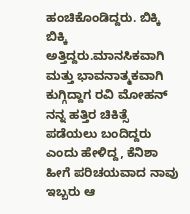ಹಂಚಿಕೊಂಡಿದ್ದರು. ಬಿಕ್ಕಿ ಬಿಕ್ಕಿ ಅತ್ತಿದ್ದರು.ಮಾನಸಿಕವಾಗಿ ಮತ್ತು ಭಾವನಾತ್ಮಕವಾಗಿ ಕುಗ್ಗಿದ್ದಾಗ ರವಿ ಮೋಹನ್ ನನ್ನ ಹತ್ತಿರ ಚಿಕಿತ್ಸೆ ಪಡೆಯಲು ಬಂದಿದ್ದರು ಎಂದು ಹೇಳಿದ್ದ, ಕೆನಿಶಾ ಹೀಗೆ ಪರಿಚಯವಾದ ನಾವು ಇಬ್ಬರು ಆ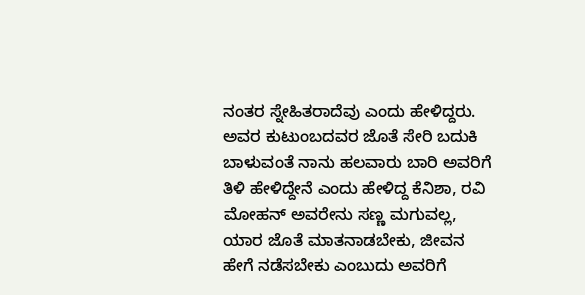ನಂತರ ಸ್ನೇಹಿತರಾದೆವು ಎಂದು ಹೇಳಿದ್ದರು.
ಅವರ ಕುಟುಂಬದವರ ಜೊತೆ ಸೇರಿ ಬದುಕಿ ಬಾಳುವಂತೆ ನಾನು ಹಲವಾರು ಬಾರಿ ಅವರಿಗೆ ತಿಳಿ ಹೇಳಿದ್ದೇನೆ ಎಂದು ಹೇಳಿದ್ದ ಕೆನಿಶಾ, ರವಿ ಮೋಹನ್ ಅವರೇನು ಸಣ್ಣ ಮಗುವಲ್ಲ, ಯಾರ ಜೊತೆ ಮಾತನಾಡಬೇಕು, ಜೀವನ ಹೇಗೆ ನಡೆಸಬೇಕು ಎಂಬುದು ಅವರಿಗೆ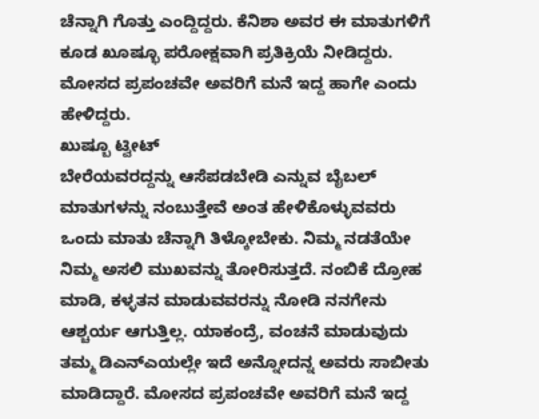ಚೆನ್ನಾಗಿ ಗೊತ್ತು ಎಂದ್ದಿದ್ದರು. ಕೆನಿಶಾ ಅವರ ಈ ಮಾತುಗಳಿಗೆ ಕೂಡ ಖೂಷ್ಭೂ ಪರೋಕ್ಷವಾಗಿ ಪ್ರತಿಕ್ರಿಯೆ ನೀಡಿದ್ದರು. ಮೋಸದ ಪ್ರಪಂಚವೇ ಅವರಿಗೆ ಮನೆ ಇದ್ದ ಹಾಗೇ ಎಂದು ಹೇಳಿದ್ದರು.
ಖುಷ್ಬೂ ಟ್ವೀಟ್
ಬೇರೆಯವರದ್ದನ್ನು ಆಸೆಪಡಬೇಡಿ ಎನ್ನುವ ಬೈಬಲ್ ಮಾತುಗಳನ್ನು ನಂಬುತ್ತೇವೆ ಅಂತ ಹೇಳಿಕೊಳ್ಳುವವರು ಒಂದು ಮಾತು ಚೆನ್ನಾಗಿ ತಿಳ್ಕೋಬೇಕು. ನಿಮ್ಮ ನಡತೆಯೇ ನಿಮ್ಮ ಅಸಲಿ ಮುಖವನ್ನು ತೋರಿಸುತ್ತದೆ. ನಂಬಿಕೆ ದ್ರೋಹ ಮಾಡಿ, ಕಳ್ಳತನ ಮಾಡುವವರನ್ನು ನೋಡಿ ನನಗೇನು ಆಶ್ಚರ್ಯ ಆಗುತ್ತಿಲ್ಲ. ಯಾಕಂದ್ರೆ, ವಂಚನೆ ಮಾಡುವುದು ತಮ್ಮ ಡಿಎನ್ಎಯಲ್ಲೇ ಇದೆ ಅನ್ನೋದನ್ನ ಅವರು ಸಾಬೀತು ಮಾಡಿದ್ದಾರೆ. ಮೋಸದ ಪ್ರಪಂಚವೇ ಅವರಿಗೆ ಮನೆ ಇದ್ದ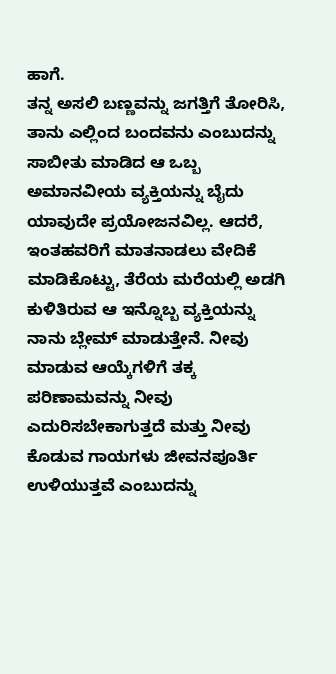ಹಾಗೆ.
ತನ್ನ ಅಸಲಿ ಬಣ್ಣವನ್ನು ಜಗತ್ತಿಗೆ ತೋರಿಸಿ, ತಾನು ಎಲ್ಲಿಂದ ಬಂದವನು ಎಂಬುದನ್ನು ಸಾಬೀತು ಮಾಡಿದ ಆ ಒಬ್ಬ ಅಮಾನವೀಯ ವ್ಯಕ್ತಿಯನ್ನು ಬೈದು ಯಾವುದೇ ಪ್ರಯೋಜನವಿಲ್ಲ. ಆದರೆ, ಇಂತಹವರಿಗೆ ಮಾತನಾಡಲು ವೇದಿಕೆ ಮಾಡಿಕೊಟ್ಟು, ತೆರೆಯ ಮರೆಯಲ್ಲಿ ಅಡಗಿ ಕುಳಿತಿರುವ ಆ ಇನ್ನೊಬ್ಬ ವ್ಯಕ್ತಿಯನ್ನು ನಾನು ಬ್ಲೇಮ್ ಮಾಡುತ್ತೇನೆ. ನೀವು ಮಾಡುವ ಆಯ್ಕೆಗಳಿಗೆ ತಕ್ಕ ಪರಿಣಾಮವನ್ನು ನೀವು ಎದುರಿಸಬೇಕಾಗುತ್ತದೆ ಮತ್ತು ನೀವು ಕೊಡುವ ಗಾಯಗಳು ಜೀವನಪೂರ್ತಿ ಉಳಿಯುತ್ತವೆ ಎಂಬುದನ್ನು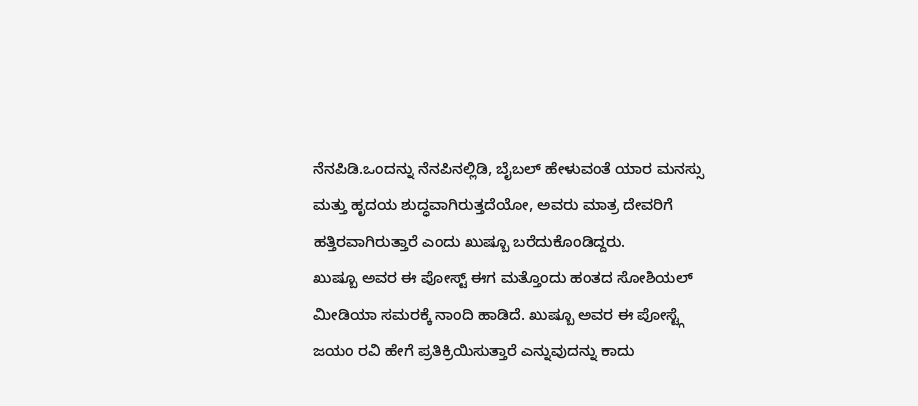ನೆನಪಿಡಿ.ಒಂದನ್ನು ನೆನಪಿನಲ್ಲಿಡಿ, ಬೈಬಲ್ ಹೇಳುವಂತೆ ಯಾರ ಮನಸ್ಸು ಮತ್ತು ಹೃದಯ ಶುದ್ಧವಾಗಿರುತ್ತದೆಯೋ, ಅವರು ಮಾತ್ರ ದೇವರಿಗೆ ಹತ್ತಿರವಾಗಿರುತ್ತಾರೆ ಎಂದು ಖುಷ್ಬೂ ಬರೆದುಕೊಂಡಿದ್ದರು.
ಖುಷ್ಬೂ ಅವರ ಈ ಪೋಸ್ಟ್ ಈಗ ಮತ್ತೊಂದು ಹಂತದ ಸೋಶಿಯಲ್ ಮೀಡಿಯಾ ಸಮರಕ್ಕೆ ನಾಂದಿ ಹಾಡಿದೆ. ಖುಷ್ಬೂ ಅವರ ಈ ಪೋಸ್ಟ್ಗೆ ಜಯಂ ರವಿ ಹೇಗೆ ಪ್ರತಿಕ್ರಿಯಿಸುತ್ತಾರೆ ಎನ್ನುವುದನ್ನು ಕಾದು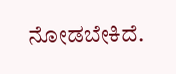ನೋಡಬೇಕಿದೆ.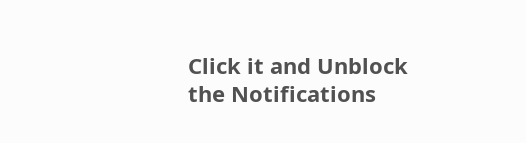Click it and Unblock the Notifications